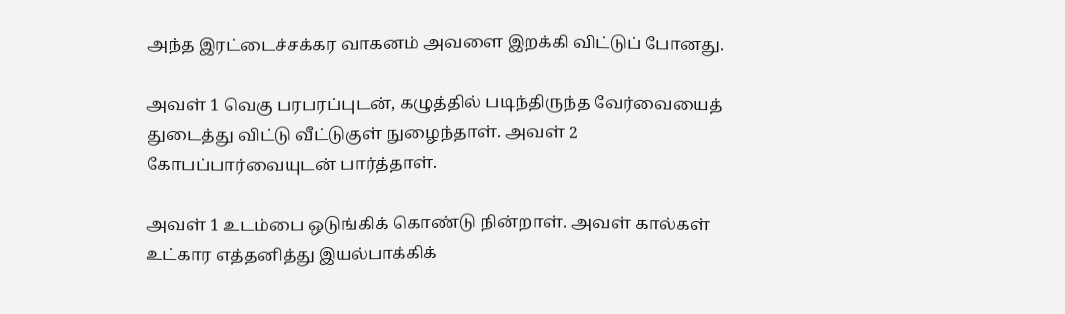அந்த இரட்டைச்சக்கர வாகனம் அவளை இறக்கி விட்டுப் போனது.

அவள் 1 வெகு பரபரப்புடன், கழுத்தில் படிந்திருந்த வேர்வையைத் துடைத்து விட்டு வீட்டுகுள் நுழைந்தாள். அவள் 2 கோபப்பார்வையுடன் பார்த்தாள்.

அவள் 1 உடம்பை ஒடுங்கிக் கொண்டு நின்றாள். அவள் கால்கள் உட்கார எத்தனித்து இயல்பாக்கிக்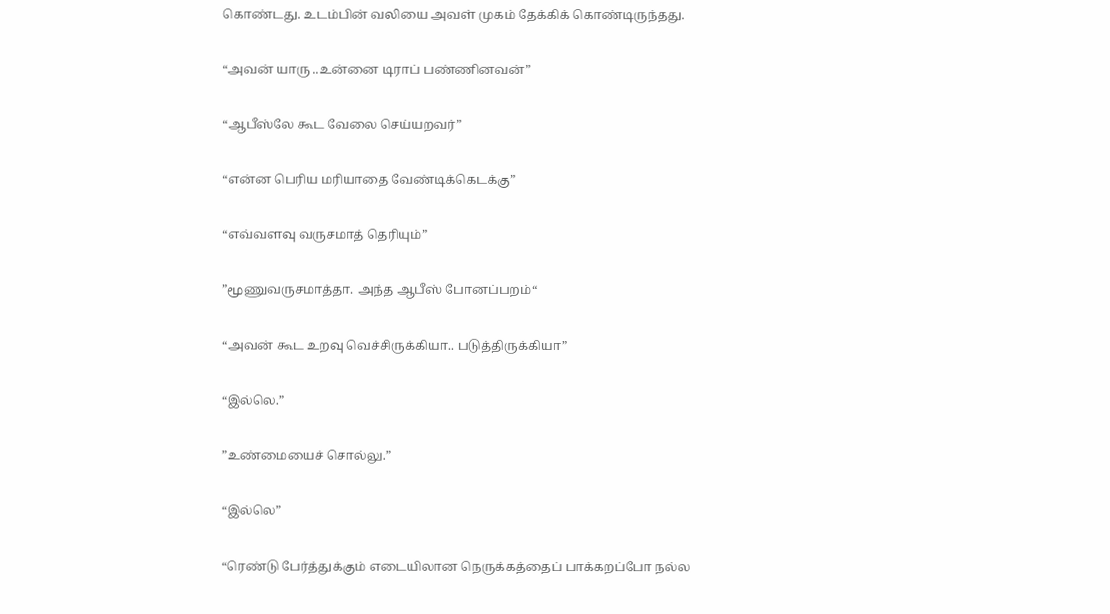கொண்டது. உடம்பின் வலியை அவள் முகம் தேக்கிக் கொண்டிருந்தது.

“அவன் யாரு ..உன்னை டிராப் பண்ணினவன்”

“ஆபீஸ்லே கூட வேலை செய்யறவர்”

“என்ன பெரிய மரியாதை வேண்டிக்கெடக்கு”

“எவ்வளவு வருசமாத் தெரியும்”

”மூணுவருசமாத்தா. அந்த ஆபீஸ் போனப்பறம்“

“அவன் கூட உறவு வெச்சிருக்கியா.. படுத்திருக்கியா”

“இல்லெ.”

”உண்மையைச் சொல்லு.”

“இல்லெ”

“ரெண்டு பேர்த்துக்கும் எடையிலான நெருக்கத்தைப் பாக்கறப்போ நல்ல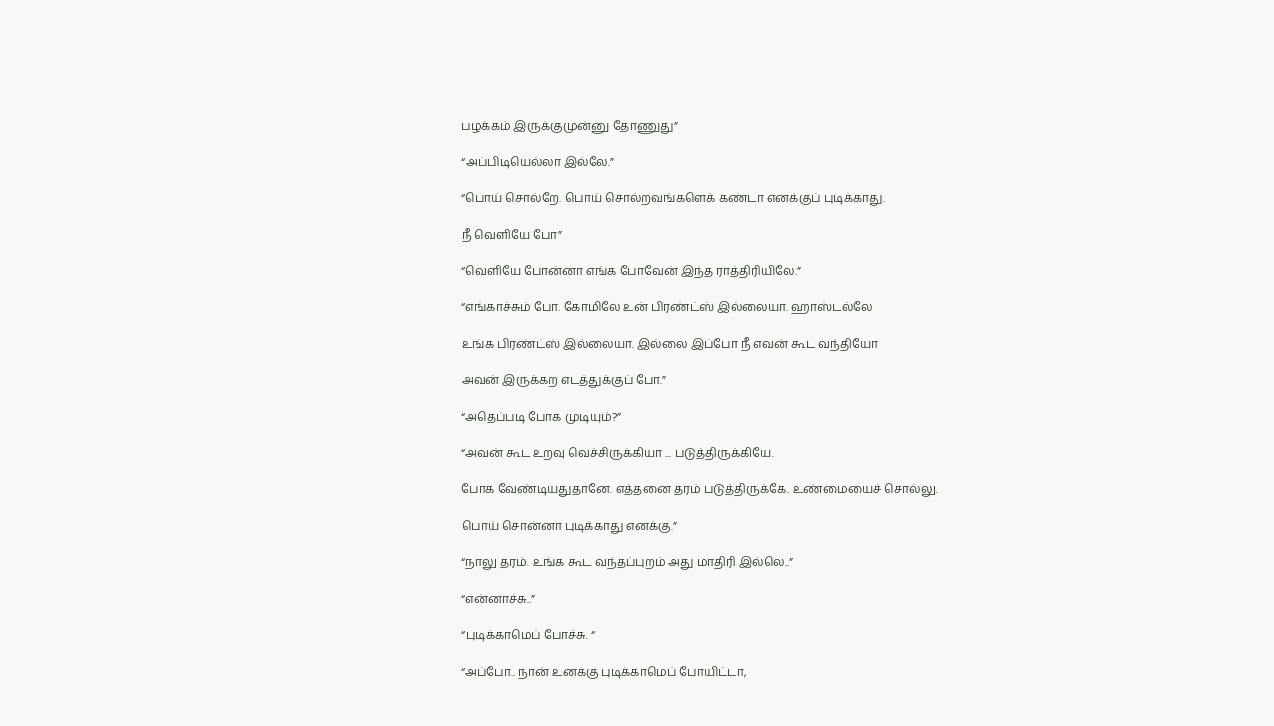பழக்கம் இருக்குமுன்னு தோணுது”

“அப்பிடியெல்லா இல்லே.”

“பொய் சொல்றே. பொய் சொல்றவங்களெக் கண்டா எனக்குப் புடிக்காது.

நீ வெளியே போ”

“வெளியே போன்னா எங்க போவேன் இந்த ராத்திரியிலே.”

“எங்காச்சும் போ. கோமிலே உன் பிரண்ட்ஸ் இல்லையா. ஹாஸ்டல்லே

உங்க பிரண்ட்ஸ் இல்லையா. இல்லை இப்போ நீ எவன் கூட வந்தியோ

அவன் இருக்கற எடத்துக்குப் போ.”

“அதெப்படி போக முடியும்?”

“அவன் கூட உறவு வெச்சிருக்கியா ... படுத்திருக்கியே.

போக வேண்டியதுதானே. எத்தனை தரம் படுத்திருக்கே. உண்மையைச் சொல்லு.

பொய் சொன்னா புடிக்காது எனக்கு.”

“நாலு தரம். உங்க கூட வந்தப்புறம் அது மாதிரி இல்லெ..”

“என்னாச்சு..”

“புடிக்காமெப் போச்சு. “

“அப்போ.. நான் உனக்கு புடிக்காமெப் போயிட்டா,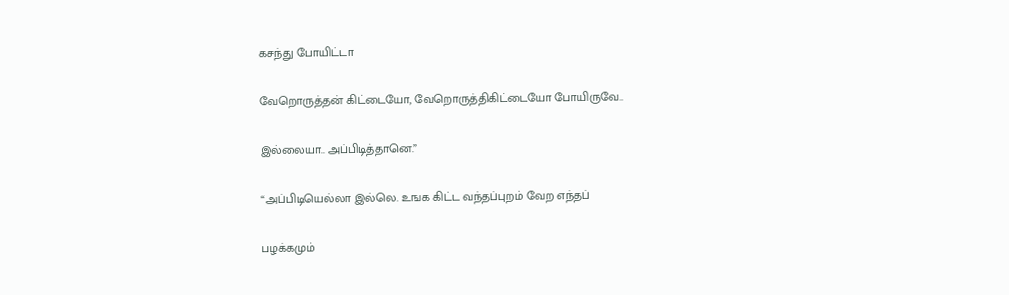கசந்து போயிட்டா

வேறொருத்தன் கிட்டையோ, வேறொருத்திகிட்டையோ போயிருவே..

இல்லையா.. அப்பிடித்தானெ.”

“அப்பிடியெல்லா இல்லெ. உஙக கிட்ட வந்தப்புறம் வேற எந்தப்

பழக்கமும்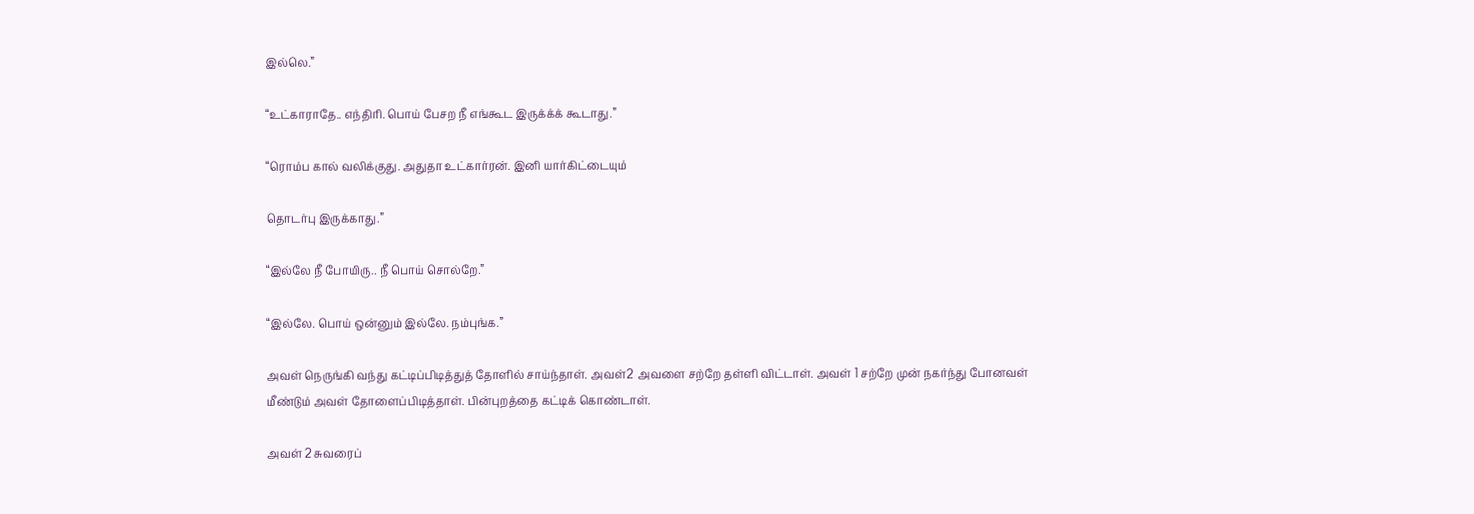இல்லெ.”

“உட்காராதே.. எந்திரி. பொய் பேசற நீ எங்கூட இருக்க்க் கூடாது.”

“ரொம்ப கால் வலிக்குது. அதுதா உட்கார்ரன். இனி யார்கிட்டையும்

தொடர்பு இருக்காது.”

“இல்லே நீ போயிரு.. நீ பொய் சொல்றே.”

“இல்லே. பொய் ஒன்னும் இல்லே. நம்புங்க.”

அவள் நெருங்கி வந்து கட்டிப்பிடித்துத் தோளில் சாய்ந்தாள். அவள்2 அவளை சற்றே தள்ளி விட்டாள். அவள் 1 சற்றே முன் நகர்ந்து போனவள் மீண்டும் அவள் தோளைப்பிடித்தாள். பின்புறத்தை கட்டிக் கொண்டாள்.

அவள் 2 சுவரைப்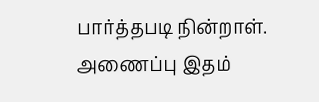பார்த்தபடி நின்றாள். அணைப்பு இதம்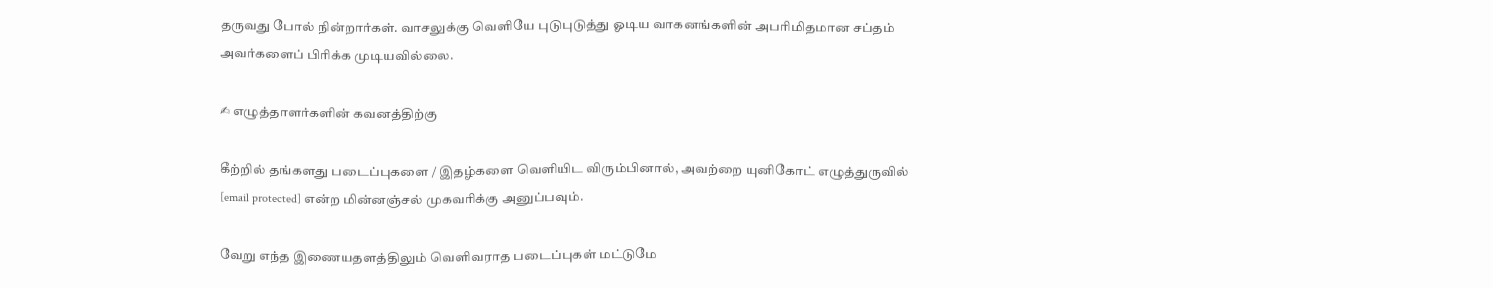தருவது போல் நின்றார்கள். வாசலுக்கு வெளியே புடுபுடுத்து ஓடிய வாகனங்களின் அபரிமிதமான சப்தம் அவர்களைப் பிரிக்க முடியவில்லை.

✍ எழுத்தாளர்களின் கவனத்திற்கு

கீற்றில் தங்களது படைப்புகளை / இதழ்களை வெளியிட விரும்பினால், அவற்றை யுனிகோட் எழுத்துருவில் [email protected] என்ற மின்னஞ்சல் முகவரிக்கு அனுப்பவும்.

வேறு எந்த இணையதளத்திலும் வெளிவராத படைப்புகள் மட்டுமே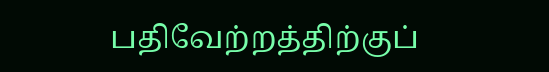பதிவேற்றத்திற்குப்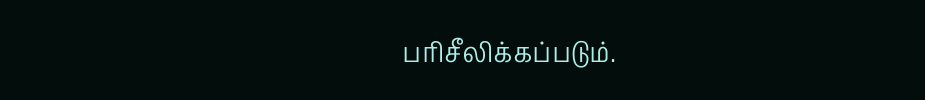பரிசீலிக்கப்படும்.